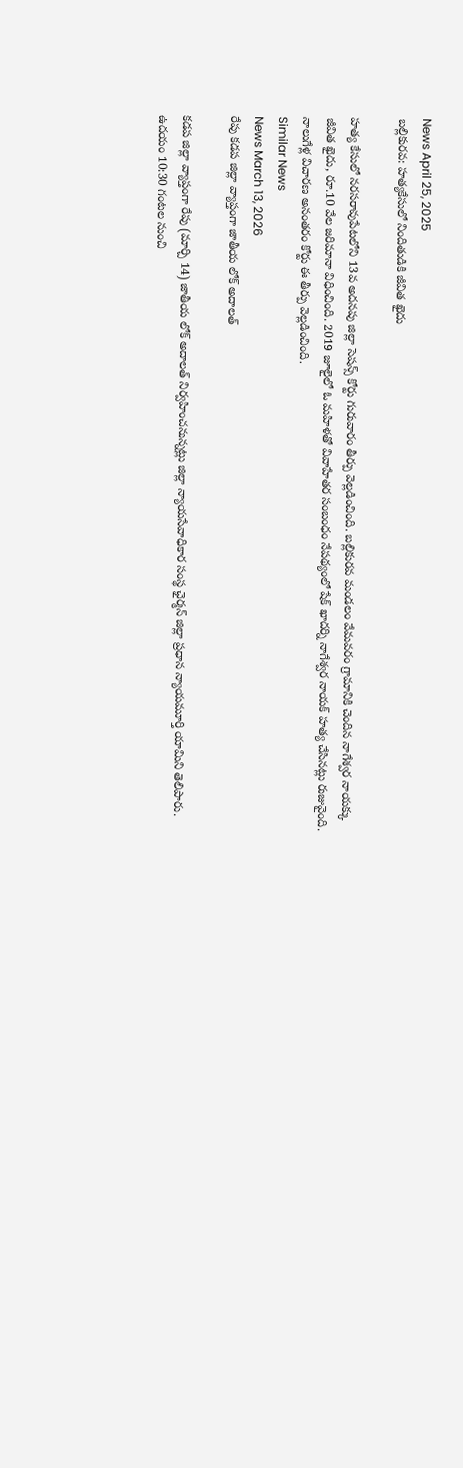News April 25, 2025
బల్లికురవ: హత్యకేసులో నిందితుడికి జీవిత ఖైదు

హత్య కేసులో నరసరావుపేటలోని 13వ అదనపు జిల్లా సెషన్స్ కోర్టు గురువారం తీర్పు వెల్లడించింది. బల్లికురవ మండలం వేమవరం గ్రామానికి చెందిన నాగేశ్వర నాయక్కు జీవిత ఖైదు, రూ.10 వేల జరిమానా విధించింది. 2019 జూలైలో ఓ మహిళతో వివాహేతర సంబంధం నేపథ్యంలో షేక్ ఖాదర్ని నాగేశ్వర నాయక్ హత్య చేసినట్లు రుజువైంది. నాలుగేళ్ల విచారణ అనంతరం కోర్టు ఈ తీర్పు వెల్లడించింది.
Similar News
News March 13, 2026
రేపు కడప జిల్లా వ్యాప్తంగా జాతీయ లోక్ అదాలత్

కడప జిల్లా వ్యాప్తంగా రేపు (మార్చి 14) జాతీయ లోక్ అదాలత్ నిర్వహించనున్నట్లు జిల్లా న్యాయసేవాధికార సంస్థ ఛైర్మన్ జిల్లా ప్రధాన న్యాయమూర్తి యామిని తెలిపారు. ఉదయం 10:30 గంటల నుంచి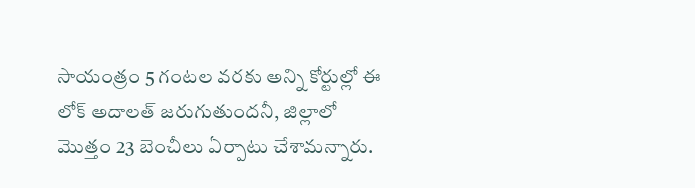సాయంత్రం 5 గంటల వరకు అన్ని కోర్టుల్లో ఈ లోక్ అదాలత్ జరుగుతుందనీ, జిల్లాలో మొత్తం 23 బెంచీలు ఏర్పాటు చేశామన్నారు.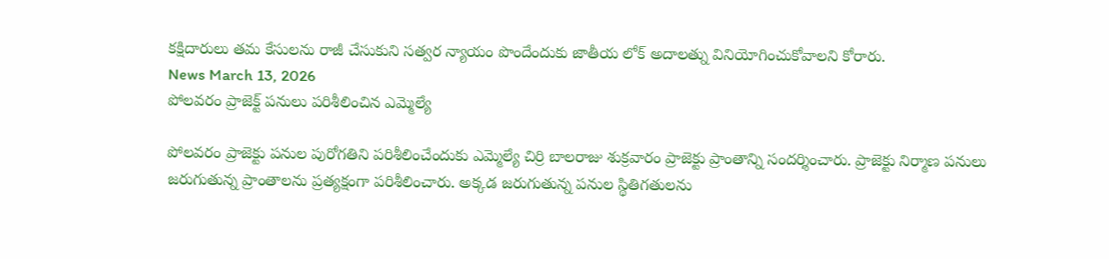కక్షిదారులు తమ కేసులను రాజీ చేసుకుని సత్వర న్యాయం పొందేందుకు జాతీయ లోక్ అదాలత్ను వినియోగించుకోవాలని కోరారు.
News March 13, 2026
పోలవరం ప్రాజెక్ట్ పనులు పరిశీలించిన ఎమ్మెల్యే

పోలవరం ప్రాజెక్టు పనుల పురోగతిని పరిశీలించేందుకు ఎమ్మెల్యే చిర్రి బాలరాజు శుక్రవారం ప్రాజెక్టు ప్రాంతాన్ని సందర్శించారు. ప్రాజెక్టు నిర్మాణ పనులు జరుగుతున్న ప్రాంతాలను ప్రత్యక్షంగా పరిశీలించారు. అక్కడ జరుగుతున్న పనుల స్థితిగతులను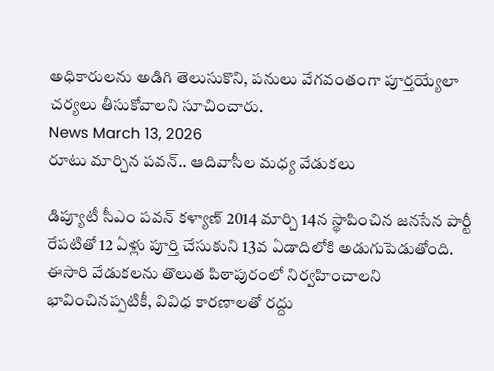అధికారులను అడిగి తెలుసుకొని, పనులు వేగవంతంగా పూర్తయ్యేలా చర్యలు తీసుకోవాలని సూచించారు.
News March 13, 2026
రూటు మార్చిన పవన్.. ఆదివాసీల మధ్య వేడుకలు

డిప్యూటీ సీఎం పవన్ కళ్యాణ్ 2014 మార్చి 14న స్థాపించిన జనసేన పార్టీ రేపటితో 12 ఏళ్లు పూర్తి చేసుకుని 13వ ఏడాదిలోకి అడుగుపెడుతోంది. ఈసారి వేడుకలను తొలుత పిఠాపురంలో నిర్వహించాలని భావించినప్పటికీ, వివిధ కారణాలతో రద్దు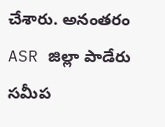చేశారు. అనంతరం ASR జిల్లా పాడేరు సమీప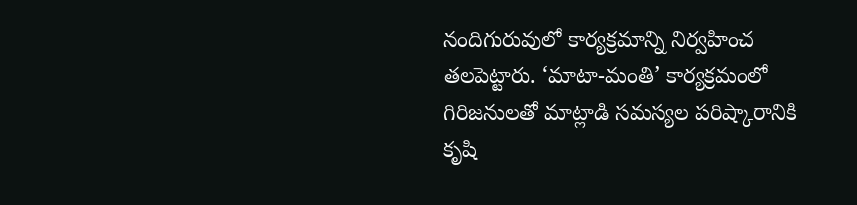నందిగురువులో కార్యక్రమాన్ని నిర్వహించ తలపెట్టారు. ‘మాటా-మంతి’ కార్యక్రమంలో గిరిజనులతో మాట్లాడి సమస్యల పరిష్కారానికి కృషి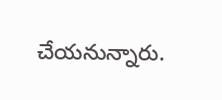చేయనున్నారు.